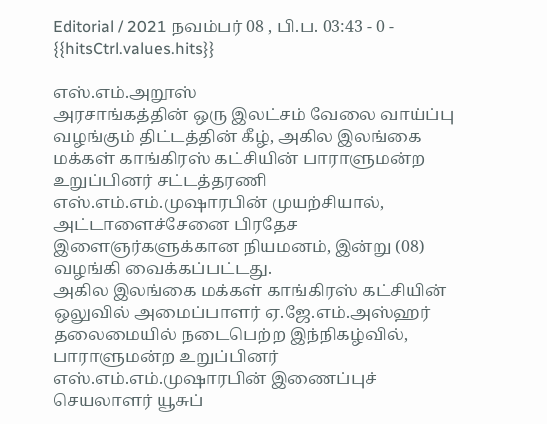Editorial / 2021 நவம்பர் 08 , பி.ப. 03:43 - 0 - {{hitsCtrl.values.hits}}

எஸ்.எம்.அறூஸ்
அரசாங்கத்தின் ஒரு இலட்சம் வேலை வாய்ப்பு வழங்கும் திட்டத்தின் கீழ், அகில இலங்கை மக்கள் காங்கிரஸ் கட்சியின் பாராளுமன்ற உறுப்பினர் சட்டத்தரணி எஸ்.எம்.எம்.முஷாரபின் முயற்சியால், அட்டாளைச்சேனை பிரதேச இளைஞர்களுக்கான நியமனம், இன்று (08) வழங்கி வைக்கப்பட்டது.
அகில இலங்கை மக்கள் காங்கிரஸ் கட்சியின் ஒலுவில் அமைப்பாளர் ஏ.ஜே.எம்.அஸ்ஹர் தலைமையில் நடைபெற்ற இந்நிகழ்வில், பாராளுமன்ற உறுப்பினர் எஸ்.எம்.எம்.முஷாரபின் இணைப்புச் செயலாளர் யூசுப்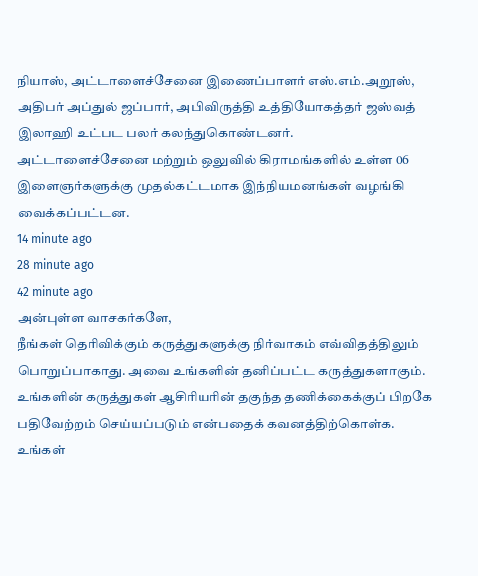நியாஸ், அட்டாளைச்சேனை இணைப்பாளர் எஸ்.எம்.அறூஸ், அதிபர் அப்துல் ஜப்பார், அபிவிருத்தி உத்தியோகத்தர் ஜஸ்வத் இலாஹி உட்பட பலர் கலந்துகொண்டனர்.
அட்டாளைச்சேனை மற்றும் ஒலுவில் கிராமங்களில் உள்ள 06 இளைஞர்களுக்கு முதல்கட்டமாக இந்நியமனங்கள் வழங்கி வைக்கப்பட்டன.
14 minute ago
28 minute ago
42 minute ago
அன்புள்ள வாசகர்களே,
நீங்கள் தெரிவிக்கும் கருத்துகளுக்கு நிர்வாகம் எவ்விதத்திலும் பொறுப்பாகாது. அவை உங்களின் தனிப்பட்ட கருத்துகளாகும். உங்களின் கருத்துகள் ஆசிரியரின் தகுந்த தணிக்கைக்குப் பிறகே பதிவேற்றம் செய்யப்படும் என்பதைக் கவனத்திற்கொள்க. உங்கள்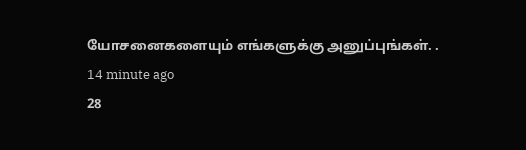யோசனைகளையும் எங்களுக்கு அனுப்புங்கள். .
14 minute ago
28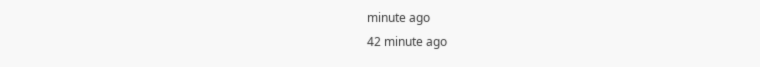minute ago
42 minute ago